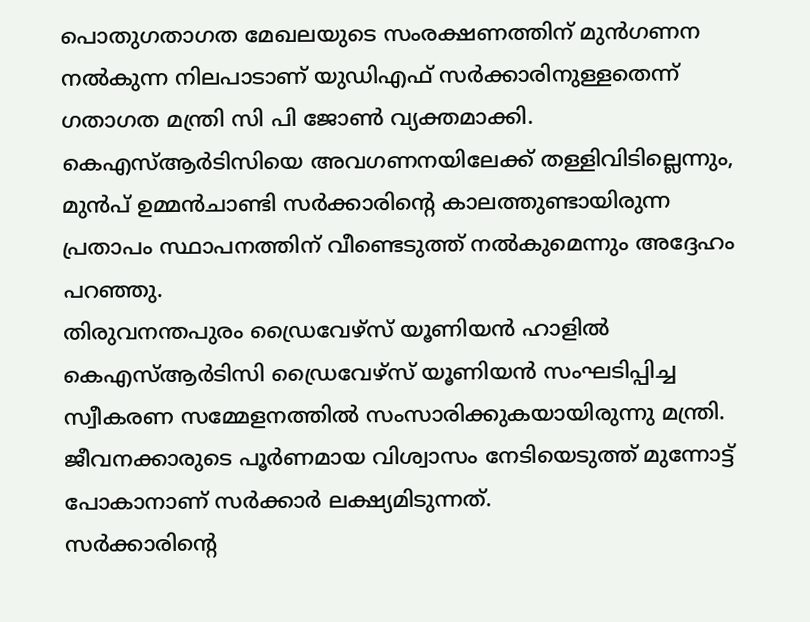പൊതുഗതാഗത മേഖലയുടെ സംരക്ഷണത്തിന് മുൻഗണന നൽകുന്ന നിലപാടാണ് യുഡിഎഫ് സർക്കാരിനുള്ളതെന്ന് ഗതാഗത മന്ത്രി സി പി ജോൺ വ്യക്തമാക്കി. കെഎസ്ആർടിസിയെ അവഗണനയിലേക്ക് തള്ളിവിടില്ലെന്നും, മുൻപ് ഉമ്മൻചാണ്ടി സർക്കാരിന്റെ കാലത്തുണ്ടായിരുന്ന പ്രതാപം സ്ഥാപനത്തിന് വീണ്ടെടുത്ത് നൽകുമെന്നും അദ്ദേഹം പറഞ്ഞു.
തിരുവനന്തപുരം ഡ്രൈവേഴ്സ് യൂണിയൻ ഹാളിൽ കെഎസ്ആർടിസി ഡ്രൈവേഴ്സ് യൂണിയൻ സംഘടിപ്പിച്ച സ്വീകരണ സമ്മേളനത്തിൽ സംസാരിക്കുകയായിരുന്നു മന്ത്രി. ജീവനക്കാരുടെ പൂർണമായ വിശ്വാസം നേടിയെടുത്ത് മുന്നോട്ട് പോകാനാണ് സർക്കാർ ലക്ഷ്യമിടുന്നത്.
സർക്കാരിന്റെ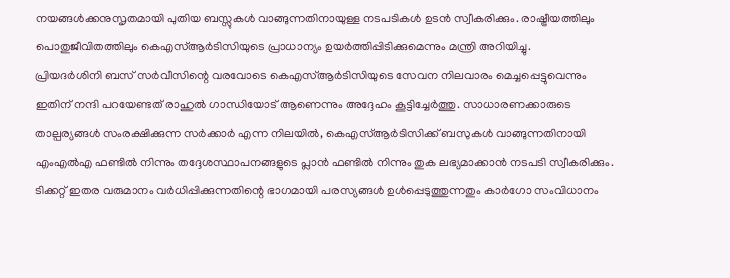നയങ്ങൾക്കനുസൃതമായി പുതിയ ബസ്സുകൾ വാങ്ങുന്നതിനായുള്ള നടപടികൾ ഉടൻ സ്വീകരിക്കും. രാഷ്ട്രീയത്തിലും പൊതുജീവിതത്തിലും കെഎസ്ആർടിസിയുടെ പ്രാധാന്യം ഉയർത്തിപ്പിടിക്കുമെന്നും മന്ത്രി അറിയിച്ചു.
പ്രിയദർശിനി ബസ് സർവീസിന്റെ വരവോടെ കെഎസ്ആർടിസിയുടെ സേവന നിലവാരം മെച്ചപ്പെട്ടുവെന്നും ഇതിന് നന്ദി പറയേണ്ടത് രാഹുൽ ഗാന്ധിയോട് ആണെന്നും അദ്ദേഹം കൂട്ടിച്ചേർത്തു. സാധാരണക്കാരുടെ താല്പര്യങ്ങൾ സംരക്ഷിക്കുന്ന സർക്കാർ എന്ന നിലയിൽ, കെഎസ്ആർടിസിക്ക് ബസുകൾ വാങ്ങുന്നതിനായി എംഎൽഎ ഫണ്ടിൽ നിന്നും തദ്ദേശസ്ഥാപനങ്ങളുടെ പ്ലാൻ ഫണ്ടിൽ നിന്നും തുക ലഭ്യമാക്കാൻ നടപടി സ്വീകരിക്കും.
ടിക്കറ്റ് ഇതര വരുമാനം വർധിപ്പിക്കുന്നതിന്റെ ഭാഗമായി പരസ്യങ്ങൾ ഉൾപ്പെടുത്തുന്നതും കാർഗോ സംവിധാനം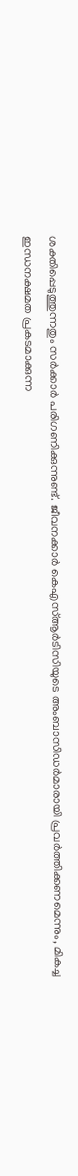ശക്തിപ്പെടുത്തുന്നതും സർക്കാർ പരിഗണിക്കുന്നുണ്ട്. ജീവനക്കാർ കെഎസ്ആർടിസിയുടെ അംബാസിഡർമാരായി പ്രവർത്തിക്കണമെന്നും, മികച്ച ഇന്ധനക്ഷമത പ്രകടമാക്കുന്ന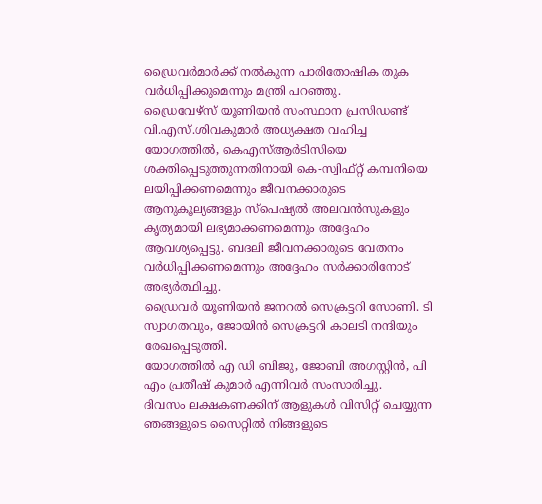ഡ്രൈവർമാർക്ക് നൽകുന്ന പാരിതോഷിക തുക വർധിപ്പിക്കുമെന്നും മന്ത്രി പറഞ്ഞു.
ഡ്രൈവേഴ്സ് യൂണിയൻ സംസ്ഥാന പ്രസിഡണ്ട് വി.എസ്.ശിവകുമാർ അധ്യക്ഷത വഹിച്ച യോഗത്തിൽ, കെഎസ്ആർടിസിയെ ശക്തിപ്പെടുത്തുന്നതിനായി കെ-സ്വിഫ്റ്റ് കമ്പനിയെ ലയിപ്പിക്കണമെന്നും ജീവനക്കാരുടെ ആനുകൂല്യങ്ങളും സ്പെഷ്യൽ അലവൻസുകളും കൃത്യമായി ലഭ്യമാക്കണമെന്നും അദ്ദേഹം ആവശ്യപ്പെട്ടു. ബദലി ജീവനക്കാരുടെ വേതനം വർധിപ്പിക്കണമെന്നും അദ്ദേഹം സർക്കാരിനോട് അഭ്യർത്ഥിച്ചു.
ഡ്രൈവർ യൂണിയൻ ജനറൽ സെക്രട്ടറി സോണി. ടി സ്വാഗതവും, ജോയിൻ സെക്രട്ടറി കാലടി നന്ദിയും രേഖപ്പെടുത്തി.
യോഗത്തിൽ എ ഡി ബിജു, ജോബി അഗസ്റ്റിൻ, പി എം പ്രതീഷ് കുമാർ എന്നിവർ സംസാരിച്ചു.
ദിവസം ലക്ഷകണക്കിന് ആളുകൾ വിസിറ്റ് ചെയ്യുന്ന ഞങ്ങളുടെ സൈറ്റിൽ നിങ്ങളുടെ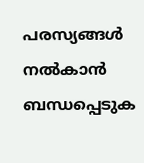പരസ്യങ്ങൾ നൽകാൻ ബന്ധപ്പെടുക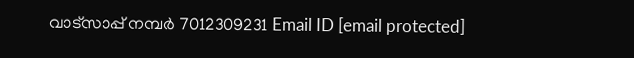വാട്സാപ്പ് നമ്പർ 7012309231 Email ID [email protected]